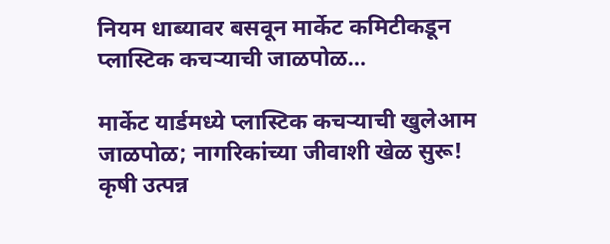नियम धाब्यावर बसवून मार्केट कमिटीकडून प्लास्टिक कचऱ्याची जाळपोळ…

मार्केट यार्डमध्ये प्लास्टिक कचऱ्याची खुलेआम जाळपोळ; नागरिकांच्या जीवाशी खेळ सुरू!
कृषी उत्पन्न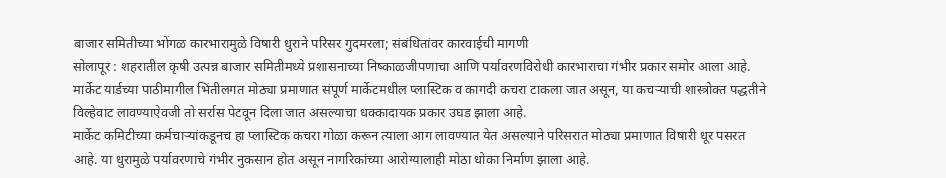बाजार समितीच्या भोंगळ कारभारामुळे विषारी धुराने परिसर गुदमरला; संबंधितांवर कारवाईची मागणी
सोलापूर : शहरातील कृषी उत्पन्न बाजार समितीमध्ये प्रशासनाच्या निष्काळजीपणाचा आणि पर्यावरणविरोधी कारभाराचा गंभीर प्रकार समोर आला आहे. मार्केट यार्डच्या पाठीमागील भिंतीलगत मोठ्या प्रमाणात संपूर्ण मार्केटमधील प्लास्टिक व कागदी कचरा टाकला जात असून, या कचऱ्याची शास्त्रोक्त पद्धतीने विल्हेवाट लावण्याऐवजी तो सर्रास पेटवून दिला जात असल्याचा धक्कादायक प्रकार उघड झाला आहे.
मार्केट कमिटीच्या कर्मचाऱ्यांकडूनच हा प्लास्टिक कचरा गोळा करून त्याला आग लावण्यात येत असल्याने परिसरात मोठ्या प्रमाणात विषारी धूर पसरत आहे. या धुरामुळे पर्यावरणाचे गंभीर नुकसान होत असून नागरिकांच्या आरोग्यालाही मोठा धोका निर्माण झाला आहे.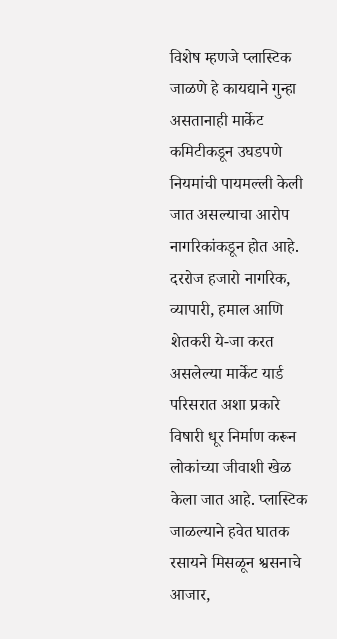विशेष म्हणजे प्लास्टिक जाळणे हे कायद्याने गुन्हा असतानाही मार्केट कमिटीकडून उघडपणे नियमांची पायमल्ली केली जात असल्याचा आरोप नागरिकांकडून होत आहे.
दररोज हजारो नागरिक, व्यापारी, हमाल आणि शेतकरी ये-जा करत असलेल्या मार्केट यार्ड परिसरात अशा प्रकारे विषारी धूर निर्माण करून लोकांच्या जीवाशी खेळ केला जात आहे. प्लास्टिक जाळल्याने हवेत घातक रसायने मिसळून श्वसनाचे आजार,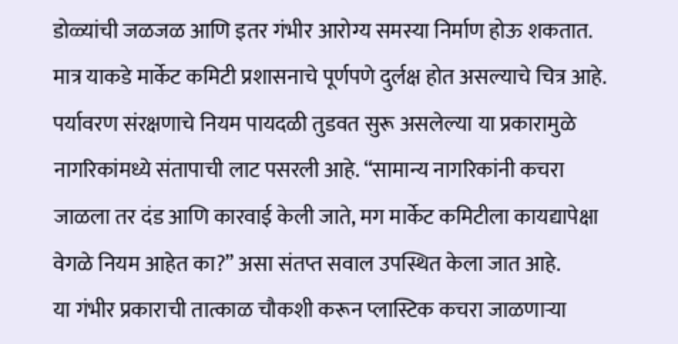डोळ्यांची जळजळ आणि इतर गंभीर आरोग्य समस्या निर्माण होऊ शकतात. मात्र याकडे मार्केट कमिटी प्रशासनाचे पूर्णपणे दुर्लक्ष होत असल्याचे चित्र आहे.
पर्यावरण संरक्षणाचे नियम पायदळी तुडवत सुरू असलेल्या या प्रकारामुळे नागरिकांमध्ये संतापाची लाट पसरली आहे. “सामान्य नागरिकांनी कचरा जाळला तर दंड आणि कारवाई केली जाते, मग मार्केट कमिटीला कायद्यापेक्षा वेगळे नियम आहेत का?” असा संतप्त सवाल उपस्थित केला जात आहे.
या गंभीर प्रकाराची तात्काळ चौकशी करून प्लास्टिक कचरा जाळणाऱ्या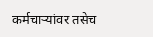कर्मचाऱ्यांवर तसेच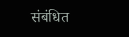संबंधित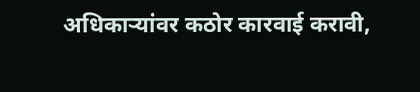अधिकाऱ्यांवर कठोर कारवाई करावी,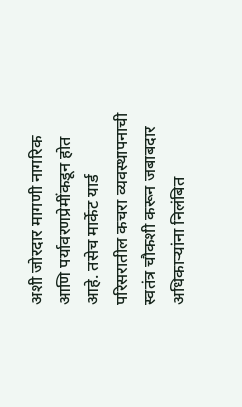अशी जोरदार मागणी नागरिक आणि पर्यावरणप्रेमींकडून होत आहे. तसेच मार्केट यार्ड परिसरातील कचरा व्यवस्थापनाची स्वतंत्र चौकशी करून जबाबदार अधिकाऱ्यांना निलंबित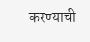करण्याची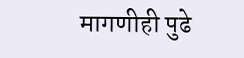मागणीही पुढे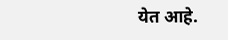येत आहे.